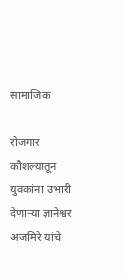सामाजिक

रोजगार कौशल्यातून युवकांना उभारी देणाऱ्या ज्ञानेश्वर अजमिरे यांचे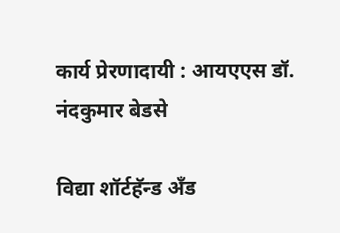कार्य प्रेरणादायी : आयएएस डॉ. नंदकुमार बेडसे

विद्या शॉर्टहॅन्ड अँड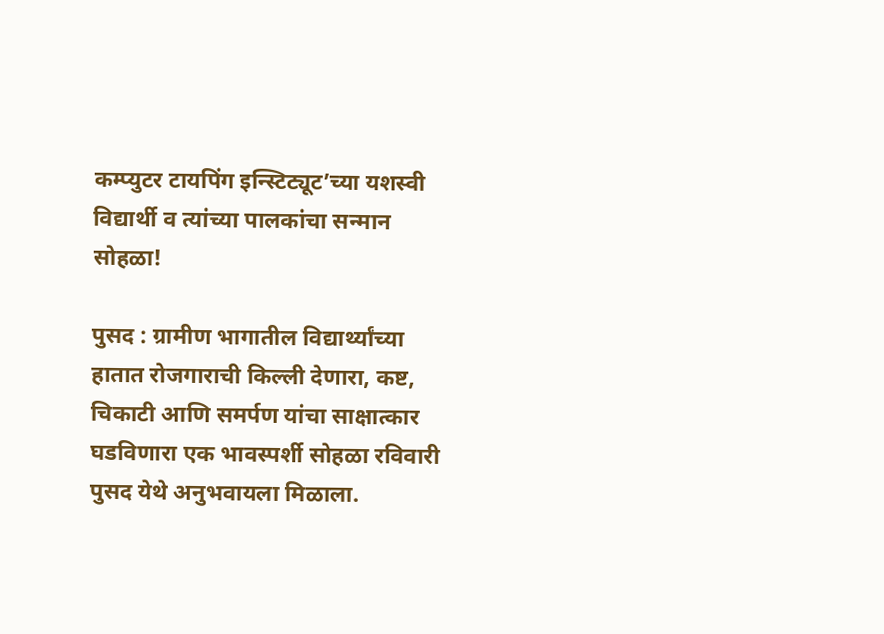कम्प्युटर टायपिंग इन्स्टिट्यूट’च्या यशस्वी विद्यार्थी व त्यांच्या पालकांचा सन्मान सोहळा!

पुसद : ग्रामीण भागातील विद्यार्थ्यांच्या हातात रोजगाराची किल्ली देणारा, कष्ट, चिकाटी आणि समर्पण यांचा साक्षात्कार घडविणारा एक भावस्पर्शी सोहळा रविवारी पुसद येथे अनुभवायला मिळाला.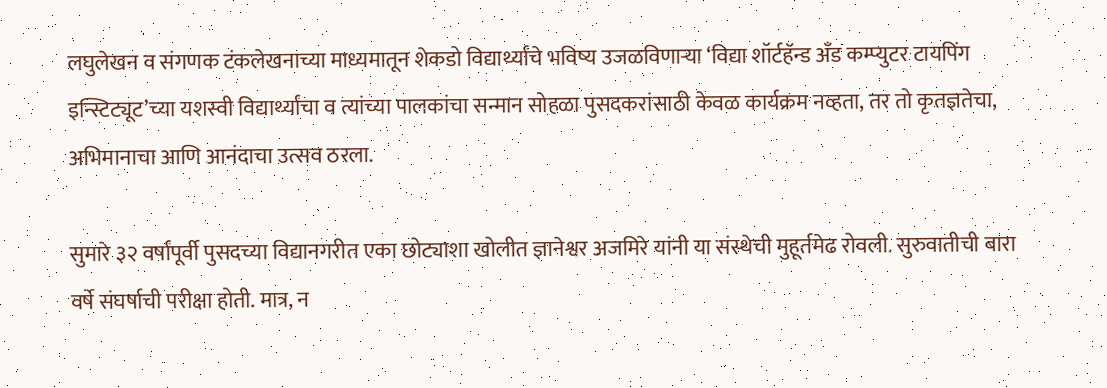लघुलेखन व संगणक टंकलेखनाच्या माध्यमातून शेकडो विद्यार्थ्यांचे भविष्य उजळविणाऱ्या ‘विद्या शॉर्टहॅन्ड अँड कम्प्युटर टायपिंग इन्स्टिट्यूट’च्या यशस्वी विद्यार्थ्यांचा व त्यांच्या पालकांचा सन्मान सोहळा पुसदकरांसाठी केवळ कार्यक्रम नव्हता, तर तो कृतज्ञतेचा, अभिमानाचा आणि आनंदाचा उत्सव ठरला.

सुमारे ३२ वर्षांपूर्वी पुसदच्या विद्यानगरीत एका छोट्याशा खोलीत ज्ञानेश्वर अजमिरे यांनी या संस्थेची मुहूर्तमेढ रोवली. सुरुवातीची बारा वर्षे संघर्षाची परीक्षा होती. मात्र, न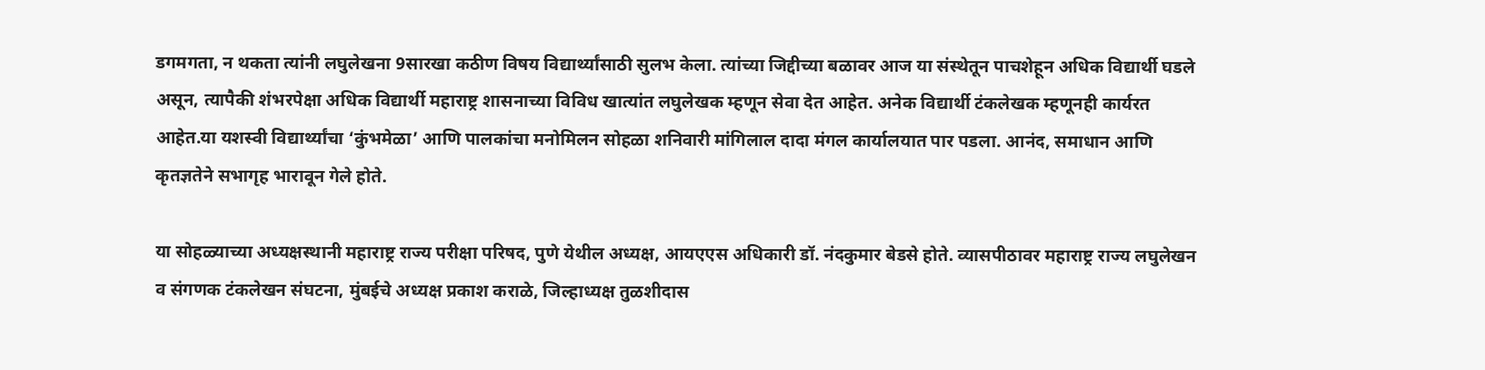डगमगता, न थकता त्यांनी लघुलेखना 9सारखा कठीण विषय विद्यार्थ्यांसाठी सुलभ केला. त्यांच्या जिद्दीच्या बळावर आज या संस्थेतून पाचशेहून अधिक विद्यार्थी घडले असून, त्यापैकी शंभरपेक्षा अधिक विद्यार्थी महाराष्ट्र शासनाच्या विविध खात्यांत लघुलेखक म्हणून सेवा देत आहेत. अनेक विद्यार्थी टंकलेखक म्हणूनही कार्यरत आहेत.या यशस्वी विद्यार्थ्यांचा ‘कुंभमेळा’ आणि पालकांचा मनोमिलन सोहळा शनिवारी मांगिलाल दादा मंगल कार्यालयात पार पडला. आनंद, समाधान आणि कृतज्ञतेने सभागृह भारावून गेले होते.

या सोहळ्याच्या अध्यक्षस्थानी महाराष्ट्र राज्य परीक्षा परिषद, पुणे येथील अध्यक्ष, आयएएस अधिकारी डॉ. नंदकुमार बेडसे होते. व्यासपीठावर महाराष्ट्र राज्य लघुलेखन व संगणक टंकलेखन संघटना, मुंबईचे अध्यक्ष प्रकाश कराळे, जिल्हाध्यक्ष तुळशीदास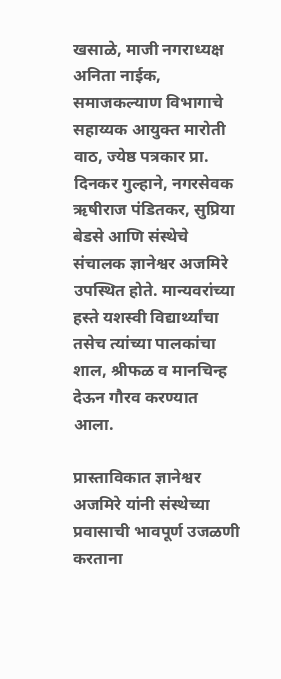खसाळे, माजी नगराध्यक्ष अनिता नाईक, समाजकल्याण विभागाचे सहाय्यक आयुक्त मारोती वाठ, ज्येष्ठ पत्रकार प्रा. दिनकर गुल्हाने, नगरसेवक ऋषीराज पंडितकर, सुप्रिया बेडसे आणि संस्थेचे संचालक ज्ञानेश्वर अजमिरे उपस्थित होते. मान्यवरांच्या हस्ते यशस्वी विद्यार्थ्यांचा तसेच त्यांच्या पालकांचा शाल, श्रीफळ व मानचिन्ह देऊन गौरव करण्यात आला.

प्रास्ताविकात ज्ञानेश्वर अजमिरे यांनी संस्थेच्या प्रवासाची भावपूर्ण उजळणी करताना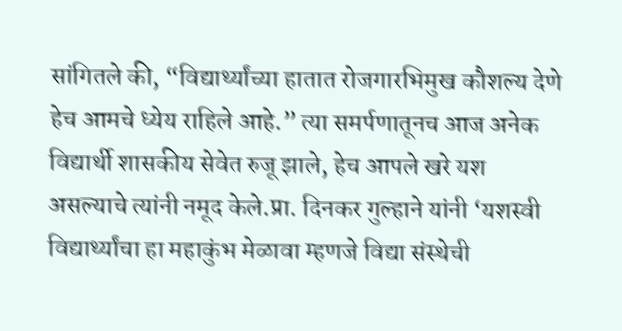सांगितले की, “विद्यार्थ्यांच्या हातात रोजगारभिमुख कौशल्य देणे हेच आमचे ध्येय राहिले आहे.” त्या समर्पणातूनच आज अनेक विद्यार्थी शासकीय सेवेत रुजू झाले, हेच आपले खरे यश असल्याचे त्यांनी नमूद केले.प्रा. दिनकर गुल्हाने यांनी ‘यशस्वी विद्यार्थ्यांचा हा महाकुंभ मेळावा म्हणजे विद्या संस्थेची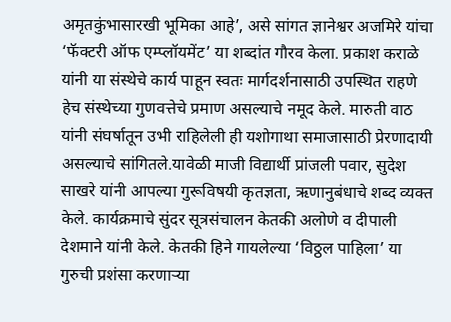अमृतकुंभासारखी भूमिका आहे’, असे सांगत ज्ञानेश्वर अजमिरे यांचा ‘फॅक्टरी ऑफ एम्प्लॉयमेंट’ या शब्दांत गौरव केला. प्रकाश कराळे यांनी या संस्थेचे कार्य पाहून स्वतः मार्गदर्शनासाठी उपस्थित राहणे हेच संस्थेच्या गुणवत्तेचे प्रमाण असल्याचे नमूद केले. मारुती वाठ यांनी संघर्षातून उभी राहिलेली ही यशोगाथा समाजासाठी प्रेरणादायी असल्याचे सांगितले.यावेळी माजी विद्यार्थी प्रांजली पवार, सुदेश साखरे यांनी आपल्या गुरूविषयी कृतज्ञता, ऋणानुबंधाचे शब्द व्यक्त केले. कार्यक्रमाचे सुंदर सूत्रसंचालन केतकी अलोणे व दीपाली देशमाने यांनी केले. केतकी हिने गायलेल्या ‘विठ्ठल पाहिला’ या गुरुची प्रशंसा करणाऱ्या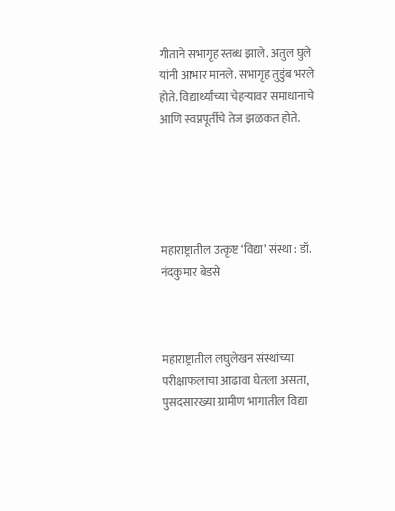गीताने सभागृह स्तब्ध झाले. अतुल घुले यांनी आभार मानले. सभागृह तुडुंब भरले होते. विद्यार्थ्यांच्या चेहऱ्यावर समाधानाचे आणि स्वप्नपूर्तीचे तेज झळकत होते.





महाराष्ट्रातील उत्कृष्ट ‘विद्या’ संस्था : डॉ. नंदकुमार बेडसे



महाराष्ट्रातील लघुलेखन संस्थांच्या परीक्षाफलाचा आढावा घेतला असता, पुसदसारख्या ग्रामीण भागातील विद्या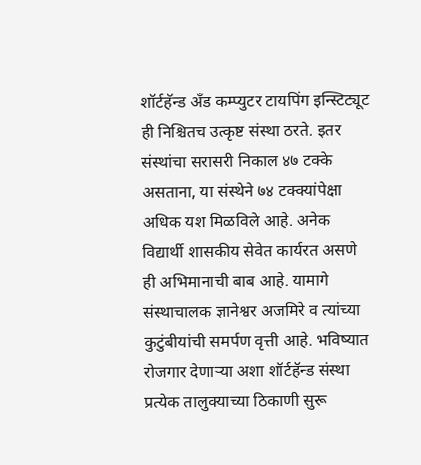शॉर्टहॅन्ड अँड कम्प्युटर टायपिंग इन्स्टिट्यूट ही निश्चितच उत्कृष्ट संस्था ठरते. इतर संस्थांचा सरासरी निकाल ४७ टक्के असताना, या संस्थेने ७४ टक्क्यांपेक्षा अधिक यश मिळविले आहे. अनेक विद्यार्थी शासकीय सेवेत कार्यरत असणे ही अभिमानाची बाब आहे. यामागे संस्थाचालक ज्ञानेश्वर अजमिरे व त्यांच्या कुटुंबीयांची समर्पण वृत्ती आहे. भविष्यात रोजगार देणाऱ्या अशा शॉर्टहॅन्ड संस्था प्रत्येक तालुक्याच्या ठिकाणी सुरू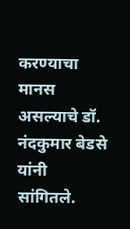करण्याचा मानस असल्याचे डॉ. नंदकुमार बेडसे यांनी सांगितले.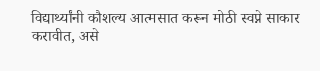विद्यार्थ्यांनी कौशल्य आत्मसात करून मोठी स्वप्ने साकार करावीत, असे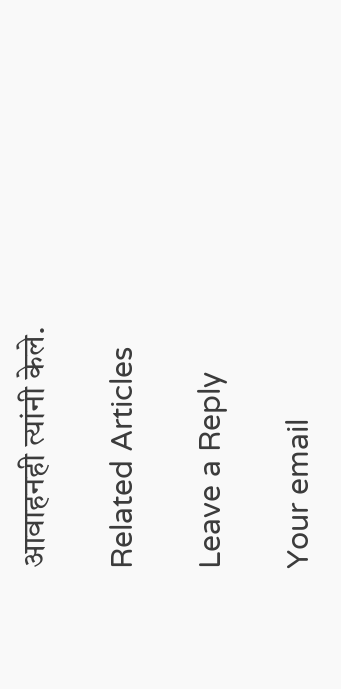आवाहनही त्यांनी केले.

Related Articles

Leave a Reply

Your email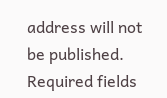address will not be published. Required fields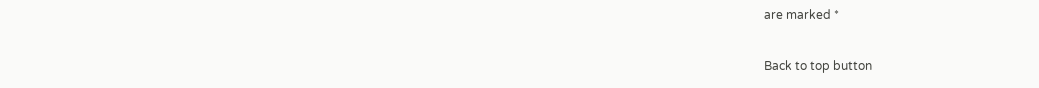are marked *

Back to top button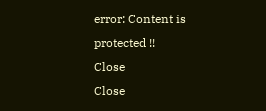error: Content is protected !!
Close
Close